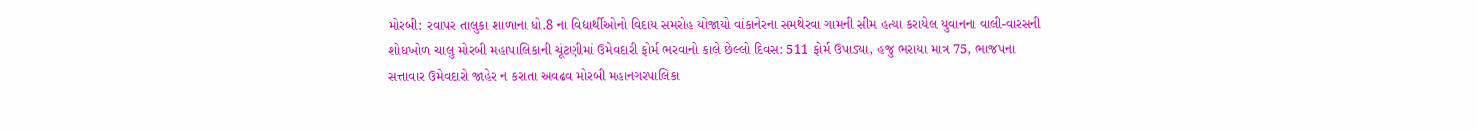મોરબી: રવાપર તાલુકા શાળાના ધો.8 ના વિદ્યાર્થીઓનો વિદાય સમરોહ યોજાયો વાંકાનેરના સમથેરવા ગામની સીમ હત્યા કરાયેલ યુવાનના વાલી-વારસની શોધખોળ ચાલુ મોરબી મહાપાલિકાની ચૂંટણીમાં ઉમેવદારી ફોર્મ ભરવાનો કાલે છેલ્લો દિવસ: 511 ફોર્મ ઉપાડ્યા, હજુ ભરાયા માત્ર 75, ભાજપના સત્તાવાર ઉમેવદારો જાહેર ન કરાતા અવઢવ મોરબી મહાનગરપાલિકા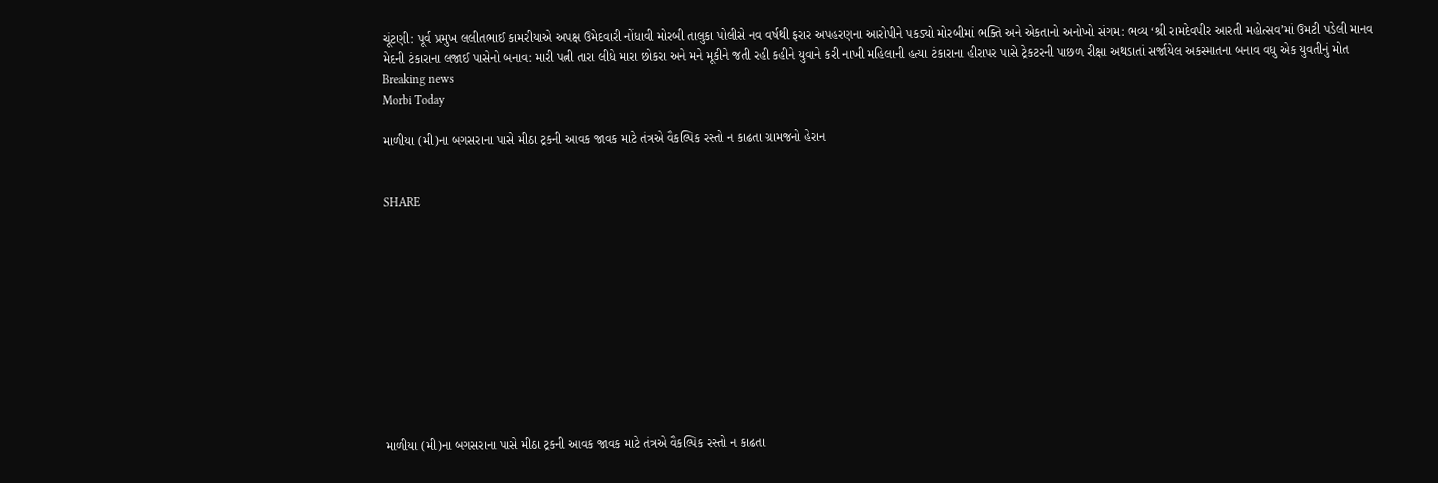ચૂંટણી: પૂર્વ પ્રમુખ લલીતભાઈ કામરીયાએ અપક્ષ ઉમેદવારી નોંધાવી મોરબી તાલુકા પોલીસે નવ વર્ષથી ફરાર અપહરણના આરોપીને પકડ્યો મોરબીમાં ભક્તિ અને એકતાનો અનોખો સંગમ: ભવ્ય ‘શ્રી રામદેવપીર આરતી મહોત્સવ’માં ઉમટી પડેલી માનવ મેદની ટંકારાના લજાઈ પાસેનો બનાવ: મારી પત્ની તારા લીધે મારા છોકરા અને મને મૂકીને જતી રહી કહીને યુવાને કરી નાખી મહિલાની હત્યા ટંકારાના હીરાપર પાસે ટ્રેકટરની પાછળ રીક્ષા અથડાતાં સર્જાયેલ અકસ્માતના બનાવ વધુ એક યુવતીનું મોત
Breaking news
Morbi Today

માળીયા (મી)ના બગસરાના પાસે મીઠા ટ્રકની આવક જાવક માટે તંત્રએ વૈકલ્પિક રસ્તો ન કાઢતા ગ્રામજનો હેરાન


SHARE











માળીયા (મી)ના બગસરાના પાસે મીઠા ટ્રકની આવક જાવક માટે તંત્રએ વૈકલ્પિક રસ્તો ન કાઢતા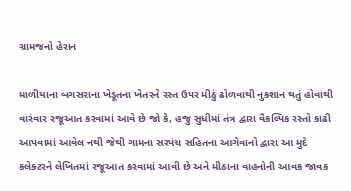ગ્રામજનો હેરાન

માળીયાના બગસરાના ખેડૂતના ખેતરને રસ્ત ઉપર મીઠું ઢોળવાથી નુકશાન થતું હોવાથી વારંવાર રજૂઆત કરવામાં આવે છે જો કે, હજુ સુધીમાં તંત્ર દ્વારા વૈકલ્પિક રસ્તો કાઢી આપવામાં આવેલ નથી જેથી ગામના સરપંચ સહિતના આગેવાનો દ્વારા આ મુદે કલેક્ટરને લેખિતમાં રજૂઆત કરવામાં આવી છે અને મીઠાના વાહનોની આવક જાવક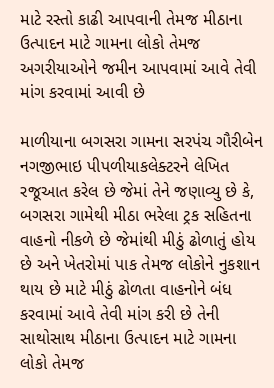માટે રસ્તો કાઢી આપવાની તેમજ મીઠાના ઉત્પાદન માટે ગામના લોકો તેમજ અગરીયાઓને જમીન આપવામાં આવે તેવી માંગ કરવામાં આવી છે

માળીયાના બગસરા ગામના સરપંચ ગૌરીબેન નગજીભાઇ પીપળીયાકલેક્ટરને લેખિત રજૂઆત કરેલ છે જેમાં તેને જણાવ્યુ છે કે, બગસરા ગામેથી મીઠા ભરેલા ટ્રક સહિતના વાહનો નીકળે છે જેમાંથી મીઠું ઢોળાતું હોય છે અને ખેતરોમાં પાક તેમજ લોકોને નુકશાન થાય છે માટે મીઠું ઢોળતા વાહનોને બંધ કરવામાં આવે તેવી માંગ કરી છે તેની સાથોસાથ મીઠાના ઉત્પાદન માટે ગામના લોકો તેમજ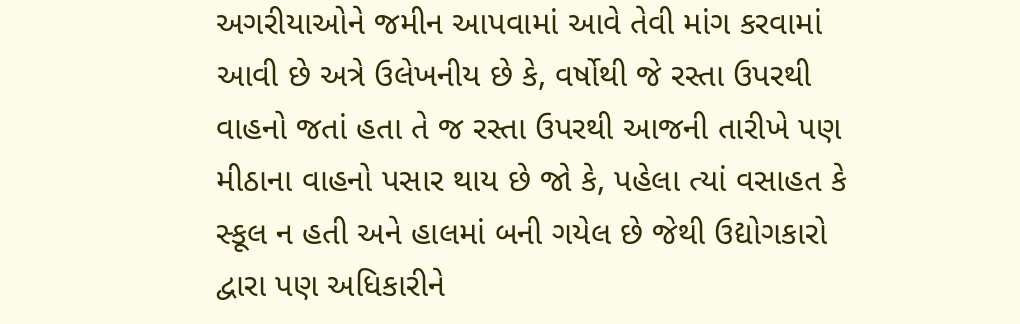અગરીયાઓને જમીન આપવામાં આવે તેવી માંગ કરવામાં આવી છે અત્રે ઉલેખનીય છે કે, વર્ષોથી જે રસ્તા ઉપરથી વાહનો જતાં હતા તે જ રસ્તા ઉપરથી આજની તારીખે પણ મીઠાના વાહનો પસાર થાય છે જો કે, પહેલા ત્યાં વસાહત કે સ્કૂલ ન હતી અને હાલમાં બની ગયેલ છે જેથી ઉદ્યોગકારો દ્વારા પણ અધિકારીને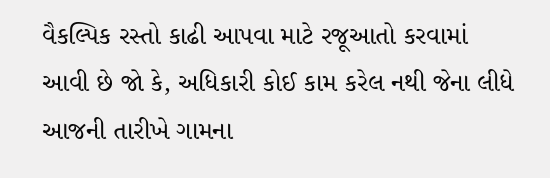વૈકલ્પિક રસ્તો કાઢી આપવા માટે રજૂઆતો કરવામાં આવી છે જો કે, અધિકારી કોઈ કામ કરેલ નથી જેના લીધે આજની તારીખે ગામના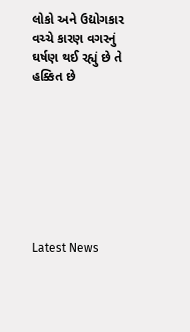લોકો અને ઉદ્યોગકાર વચ્ચે કારણ વગરનું ઘર્ષણ થઈ રહ્યું છે તે હક્કિત છે








Latest News